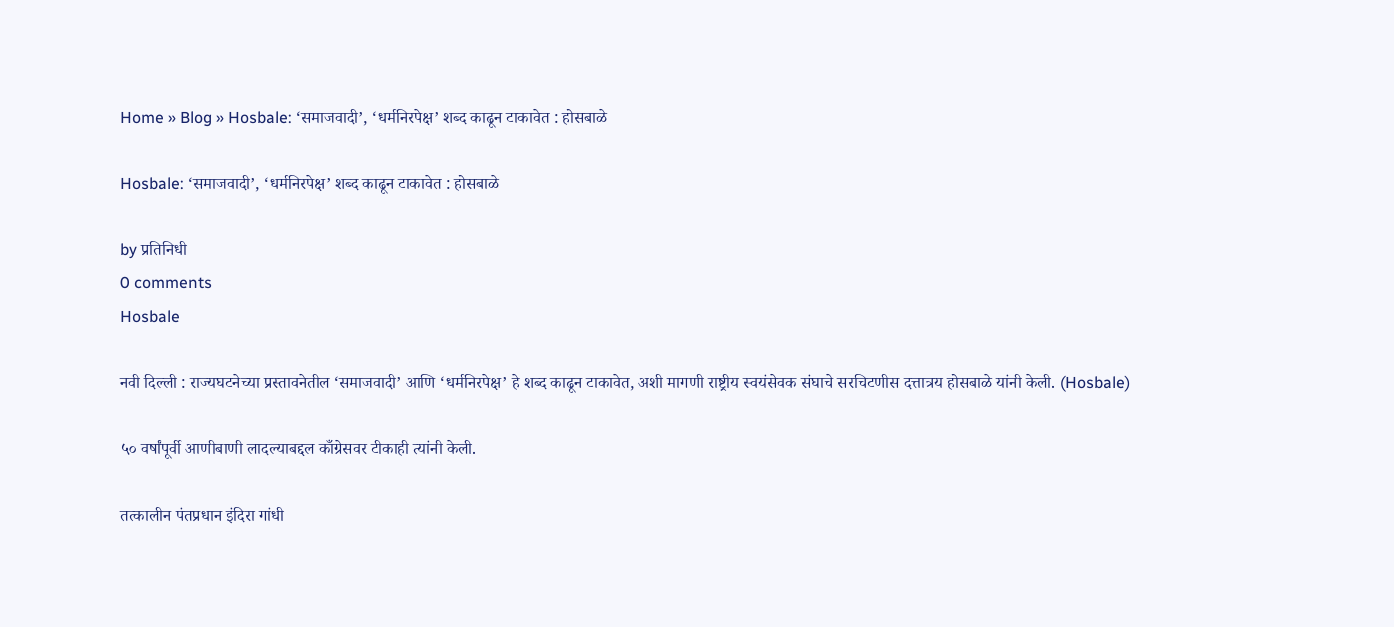Home » Blog » Hosbale: ‘समाजवादी’, ‘धर्मनिरपेक्ष’ शब्द काढून टाकावेत : होसबाळे

Hosbale: ‘समाजवादी’, ‘धर्मनिरपेक्ष’ शब्द काढून टाकावेत : होसबाळे

by प्रतिनिधी
0 comments
Hosbale

नवी दिल्ली : राज्यघटनेच्या प्रस्तावनेतील ‘समाजवादी’ आणि ‘धर्मनिरपेक्ष’ हे शब्द काढून टाकावेत, अशी मागणी राष्ट्रीय स्वयंसेवक संघाचे सरचिटणीस दत्तात्रय होसबाळे यांनी केली. (Hosbale)

५० वर्षांपूर्वी आणीबाणी लादल्याबद्दल काँग्रेसवर टीकाही त्यांनी केली.

तत्कालीन पंतप्रधान इंदिरा गांधी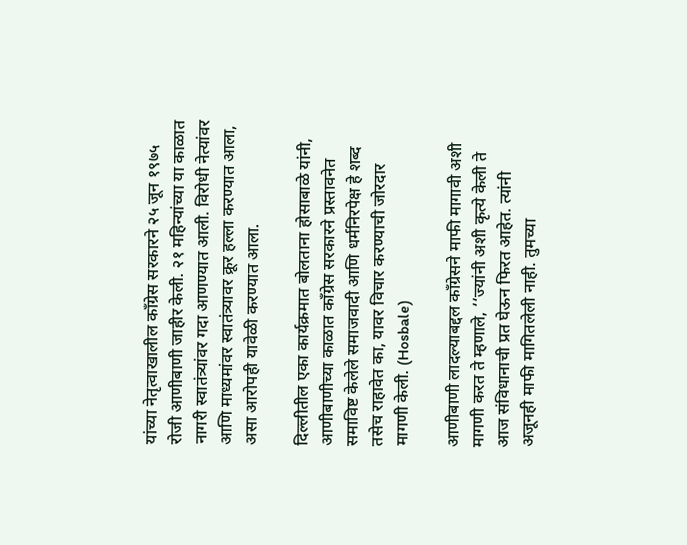यांच्या नेतृत्वाखालील काँग्रेस सरकारने २५ जून १९७५ रोजी आणीबाणी जाहीर केली. २१ महिन्यांच्या या काळात नागरी स्वातंत्र्यांवर गदा आणण्यात आली. विरोधी नेत्यांवर आणि माध्यमांवर स्वातंत्र्यावर क्रूर हल्ला करण्यात आला, असा आरोपही यावेळी करण्यात आला.

दिल्लीतील एका कार्यक्रमात बोलताना होसाबाळे यांनी, आणीबाणीच्या काळात काँग्रेस सरकारने प्रस्तावनेत समाविष्ट केलेले समाजवादी आणि धर्मनिरपेक्ष हे शब्द तसेच राहावेत का, यावर विचार करण्याची जोरदार मागणी केली. (Hosbale)

आणीबाणी लादल्याबद्दल काँग्रेसने माफी मागावी अशी मागणी करत ते म्हणाले, ‘‘ज्यांनी अशी कृत्ये केली ते आज संविधानाची प्रत घेऊन फिरत आहेत. त्यांनी अजूनही माफी मागितलेली नाही. तुमच्या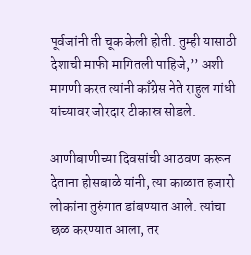पूर्वजांनी ती चूक केली होती. तुम्ही यासाठी देशाची माफी मागितली पाहिजे,’’ अशी मागणी करत त्यांनी काँग्रेस नेते राहुल गांधी यांच्यावर जोरदार टीकास्र सोडले.

आणीबाणीच्या दिवसांची आठवण करून देताना होसबाळे यांनी, त्या काळात हजारो लोकांना तुरुंगात डांबण्यात आले. त्यांचा छळ करण्यात आला, तर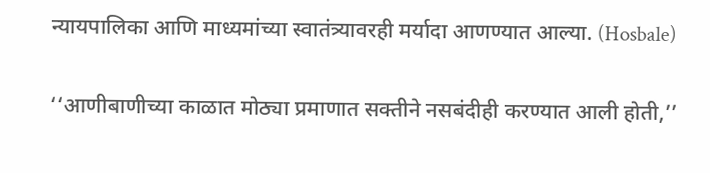न्यायपालिका आणि माध्यमांच्या स्वातंत्र्यावरही मर्यादा आणण्यात आल्या. (Hosbale)

‘‘आणीबाणीच्या काळात मोठ्या प्रमाणात सक्तीने नसबंदीही करण्यात आली होती,’’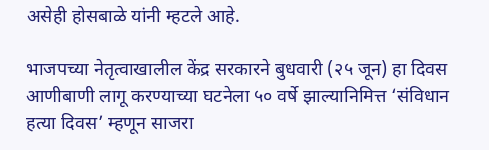असेही होसबाळे यांनी म्हटले आहे.

भाजपच्या नेतृत्वाखालील केंद्र सरकारने बुधवारी (२५ जून) हा दिवस आणीबाणी लागू करण्याच्या घटनेला ५० वर्षे झाल्यानिमित्त ‘संविधान हत्या दिवस’ म्हणून साजरा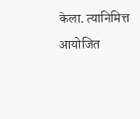केला. त्यानिमित्त आयोजित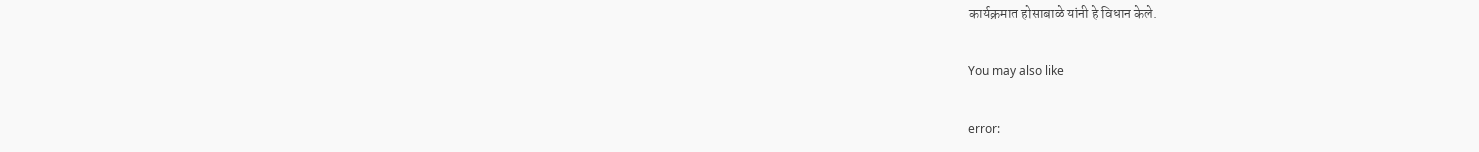कार्यक्रमात होसाबाळे यांनी हे विधान केले.

You may also like

error: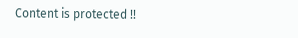Content is protected !!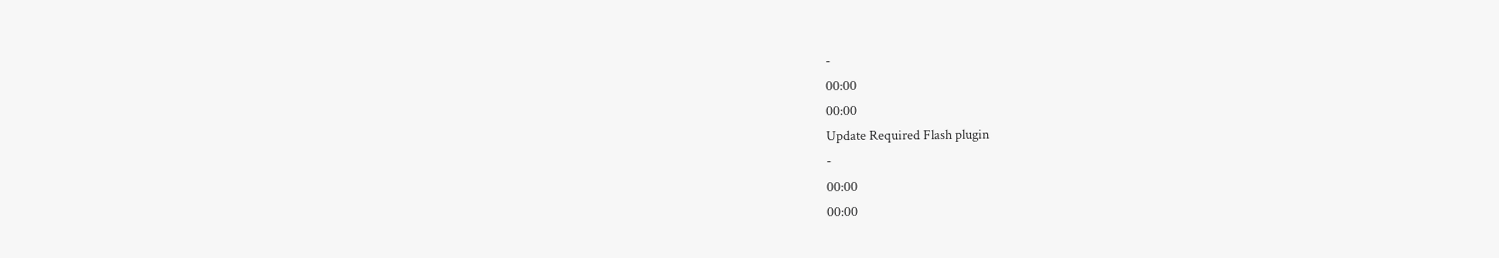-
00:00
00:00
Update Required Flash plugin
-
00:00
00:00